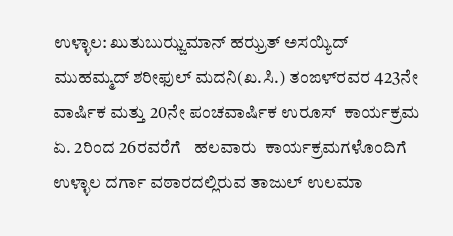ಉಳ್ಳಾಲ: ಖುತುಬುಝ್ಜಮಾನ್ ಹಝ್ರತ್ ಅಸಯ್ಯಿದ್ ಮುಹಮ್ಮದ್ ಶರೀಫುಲ್ ಮದನಿ(ಖ.ಸಿ.) ತಂಙಳ್‌ರವರ 423ನೇ ವಾರ್ಷಿಕ ಮತ್ತು 20ನೇ ಪಂಚವಾರ್ಷಿಕ ಉರೂಸ್  ಕಾರ್ಯಕ್ರಮ ಏ. 2ರಿಂದ 26ರವರೆಗೆ   ಹಲವಾರು  ಕಾರ್ಯಕ್ರಮಗಳೊಂದಿಗೆ ಉಳ್ಳಾಲ ದರ್ಗಾ ವಠಾರದಲ್ಲಿರುವ ತಾಜುಲ್ ಉಲಮಾ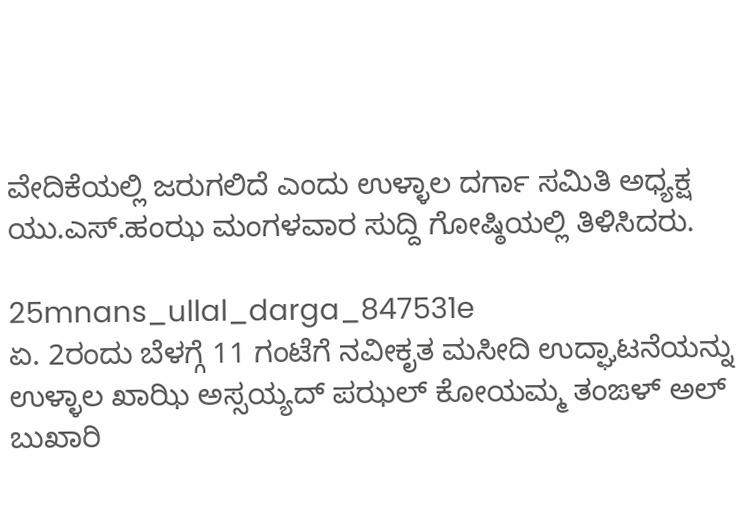ವೇದಿಕೆಯಲ್ಲಿ ಜರುಗಲಿದೆ ಎಂದು ಉಳ್ಳಾಲ ದರ್ಗಾ ಸಮಿತಿ ಅಧ್ಯಕ್ಷ ಯು.ಎಸ್.ಹಂಝ ಮಂಗಳವಾರ ಸುದ್ದಿ ಗೋಷ್ಠಿಯಲ್ಲಿ ತಿಳಿಸಿದರು.

25mnans_ullal_darga_847531e
ಏ. 2ರಂದು ಬೆಳಗ್ಗೆ 11 ಗಂಟೆಗೆ ನವೀಕೃತ ಮಸೀದಿ ಉದ್ಘಾಟನೆಯನ್ನು ಉಳ್ಳಾಲ ಖಾಝಿ ಅಸ್ಸಯ್ಯದ್ ಪಝಲ್ ಕೋಯಮ್ಮ ತಂಙಳ್ ಅಲ್ ಬುಖಾರಿ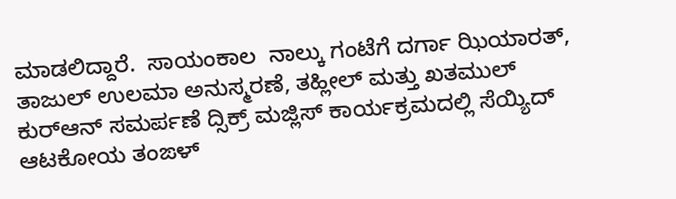ಮಾಡಲಿದ್ದಾರೆ.  ಸಾಯಂಕಾಲ  ನಾಲ್ಕು ಗಂಟೆಗೆ ದರ್ಗಾ ಝಿಯಾರತ್, ತಾಜುಲ್ ಉಲಮಾ ಅನುಸ್ಮರಣೆ, ತಹ್ಲೀಲ್ ಮತ್ತು ಖತಮುಲ್ ಕುರ್‌ಆನ್ ಸಮರ್ಪಣೆ ದ್ಸಿಕ್ರ್ ಮಜ್ಲಿಸ್ ಕಾರ್ಯಕ್ರಮದಲ್ಲಿ ಸೆಯ್ಯಿದ್ ಆಟಕೋಯ ತಂಙಳ್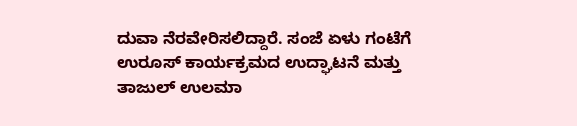ದುವಾ ನೆರವೇರಿಸಲಿದ್ದಾರೆ. ಸಂಜೆ ಏಳು ಗಂಟೆಗೆ ಉರೂಸ್ ಕಾರ್ಯಕ್ರಮದ ಉದ್ಘಾಟನೆ ಮತ್ತು ತಾಜುಲ್ ಉಲಮಾ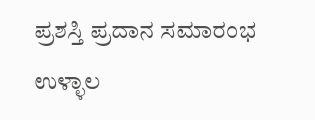ಪ್ರಶಸ್ತಿ ಪ್ರದಾನ ಸಮಾರಂಭ ಉಳ್ಳಾಲ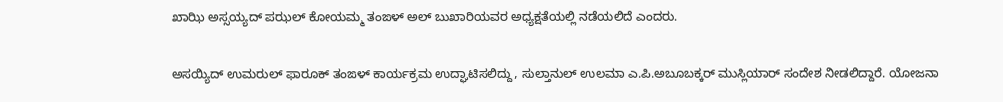ಖಾಝಿ ಅಸ್ಸಯ್ಯದ್ ಪಝಲ್ ಕೋಯಮ್ಮ ತಂಙಳ್ ಅಲ್ ಬುಖಾರಿಯವರ ಅಧ್ಯಕ್ಷತೆಯಲ್ಲಿ ನಡೆಯಲಿದೆ ಎಂದರು.

ಅಸಯ್ಯಿದ್ ಉಮರುಲ್ ಫಾರೂಕ್ ತಂಙಳ್ ಕಾರ್ಯಕ್ರಮ ಉದ್ಘಾಟಿಸಲಿದ್ದು, ಸುಲ್ತಾನುಲ್ ಉಲಮಾ ಎ.ಪಿ.ಅಬೂಬಕ್ಕರ್ ಮುಸ್ಲಿಯಾರ್ ಸಂದೇಶ ನೀಡಲಿದ್ದಾರೆ. ಯೋಜನಾ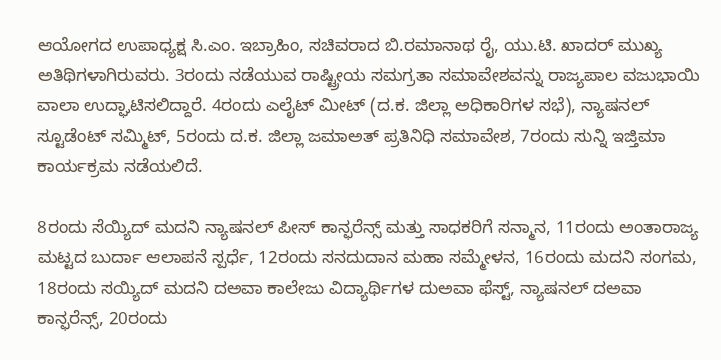ಆಯೋಗದ ಉಪಾಧ್ಯಕ್ಷ ಸಿ.ಎಂ. ಇಬ್ರಾಹಿಂ, ಸಚಿವರಾದ ಬಿ.ರಮಾನಾಥ ರೈ, ಯು.ಟಿ. ಖಾದರ್ ಮುಖ್ಯ ಅತಿಥಿಗಳಾಗಿರುವರು. 3ರಂದು ನಡೆಯುವ ರಾಷ್ಟ್ರೀಯ ಸಮಗ್ರತಾ ಸಮಾವೇಶವನ್ನು ರಾಜ್ಯಪಾಲ ವಜುಭಾಯಿ ವಾಲಾ ಉದ್ಘಾಟಿಸಲಿದ್ದಾರೆ. 4ರಂದು ಎಲೈಟ್ ಮೀಟ್ (ದ.ಕ. ಜಿಲ್ಲಾ ಅಧಿಕಾರಿಗಳ ಸಭೆ), ನ್ಯಾಷನಲ್ ಸ್ಟೂಡೆಂಟ್ ಸಮ್ಮಿಟ್, 5ರಂದು ದ.ಕ. ಜಿಲ್ಲಾ ಜಮಾಅತ್ ಪ್ರತಿನಿಧಿ ಸಮಾವೇಶ, 7ರಂದು ಸುನ್ನಿ ಇಜ್ತಿಮಾ ಕಾರ್ಯಕ್ರಮ ನಡೆಯಲಿದೆ.

8ರಂದು ಸೆಯ್ಯಿದ್ ಮದನಿ ನ್ಯಾಷನಲ್ ಪೀಸ್ ಕಾನ್ಫರೆನ್ಸ್ ಮತ್ತು ಸಾಧಕರಿಗೆ ಸನ್ಮಾನ, 11ರಂದು ಅಂತಾರಾಜ್ಯ ಮಟ್ಟದ ಬುರ್ದಾ ಆಲಾಪನೆ ಸ್ಪರ್ಧೆ, 12ರಂದು ಸನದುದಾನ ಮಹಾ ಸಮ್ಮೇಳನ, 16ರಂದು ಮದನಿ ಸಂಗಮ, 18ರಂದು ಸಯ್ಯಿದ್ ಮದನಿ ದಅವಾ ಕಾಲೇಜು ವಿದ್ಯಾರ್ಥಿಗಳ ದುಅವಾ ಫೆಸ್ಟ್, ನ್ಯಾಷನಲ್ ದಅವಾ ಕಾನ್ಫರೆನ್ಸ್, 20ರಂದು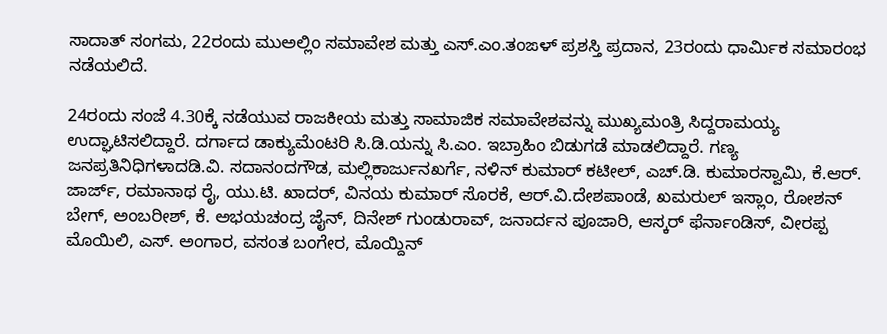ಸಾದಾತ್ ಸಂಗಮ, 22ರಂದು ಮುಅಲ್ಲಿಂ ಸಮಾವೇಶ ಮತ್ತು ಎಸ್.ಎಂ.ತಂಙಳ್ ಪ್ರಶಸ್ತಿ ಪ್ರದಾನ, 23ರಂದು ಧಾರ್ಮಿಕ ಸಮಾರಂಭ ನಡೆಯಲಿದೆ.

24ರಂದು ಸಂಜೆ 4.30ಕ್ಕೆ ನಡೆಯುವ ರಾಜಕೀಯ ಮತ್ತು ಸಾಮಾಜಿಕ ಸಮಾವೇಶವನ್ನು ಮುಖ್ಯಮಂತ್ರಿ ಸಿದ್ದರಾಮಯ್ಯ ಉದ್ಘಾಟಿಸಲಿದ್ದಾರೆ. ದರ್ಗಾದ ಡಾಕ್ಯುಮೆಂಟರಿ ಸಿ.ಡಿ.ಯನ್ನು ಸಿ.ಎಂ. ಇಬ್ರಾಹಿಂ ಬಿಡುಗಡೆ ಮಾಡಲಿದ್ದಾರೆ. ಗಣ್ಯ ಜನಪ್ರತಿನಿಧಿಗಳಾದಡಿ.ವಿ. ಸದಾನಂದಗೌಡ, ಮಲ್ಲಿಕಾರ್ಜುನಖರ್ಗೆ, ನಳಿನ್ ಕುಮಾರ್ ಕಟೀಲ್, ಎಚ್.ಡಿ. ಕುಮಾರಸ್ವಾಮಿ, ಕೆ.ಆರ್. ಜಾರ್ಜ್, ರಮಾನಾಥ ರೈ, ಯು.ಟಿ. ಖಾದರ್, ವಿನಯ ಕುಮಾರ್ ಸೊರಕೆ, ಆರ್.ವಿ.ದೇಶಪಾಂಡೆ, ಖಮರುಲ್ ಇಸ್ಲಾಂ, ರೋಶನ್ ಬೇಗ್, ಅಂಬರೀಶ್, ಕೆ. ಅಭಯಚಂದ್ರ ಜೈನ್, ದಿನೇಶ್ ಗುಂಡುರಾವ್, ಜನಾರ್ದನ ಪೂಜಾರಿ, ಆಸ್ಕರ್ ಫೆರ್ನಾಂಡಿಸ್, ವೀರಪ್ಪ ಮೊಯಿಲಿ, ಎಸ್. ಅಂಗಾರ, ವಸಂತ ಬಂಗೇರ, ಮೊಯ್ದಿನ್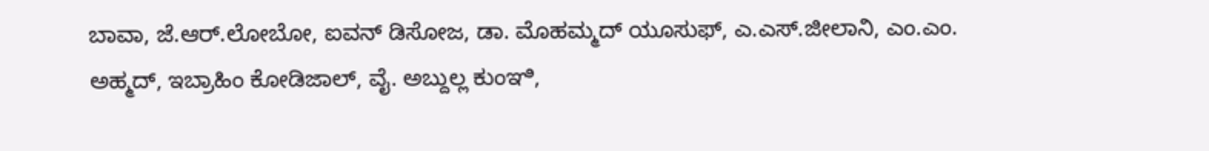ಬಾವಾ, ಜೆ.ಆರ್.ಲೋಬೋ, ಐವನ್ ಡಿಸೋಜ, ಡಾ. ಮೊಹಮ್ಮದ್ ಯೂಸುಫ್, ಎ.ಎಸ್.ಜೀಲಾನಿ, ಎಂ.ಎಂ. ಅಹ್ಮದ್, ಇಬ್ರಾಹಿಂ ಕೋಡಿಜಾಲ್, ವೈ. ಅಬ್ದುಲ್ಲ ಕುಂಞಿ,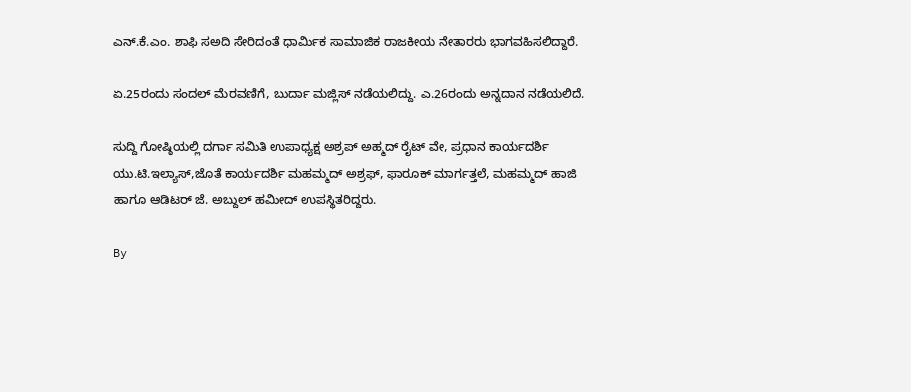ಎನ್.ಕೆ.ಎಂ. ಶಾಫಿ ಸಅದಿ ಸೇರಿದಂತೆ ಧಾರ್ಮಿಕ ಸಾಮಾಜಿಕ ರಾಜಕೀಯ ನೇತಾರರು ಭಾಗವಹಿಸಲಿದ್ದಾರೆ.

ಏ.25ರಂದು ಸಂದಲ್ ಮೆರವಣಿಗೆ, ಬುರ್ದಾ ಮಜ್ಲಿಸ್ ನಡೆಯಲಿದ್ದು. ಎ.26ರಂದು ಅನ್ನದಾನ ನಡೆಯಲಿದೆ.

ಸುದ್ದಿ ಗೋಷ್ಠಿಯಲ್ಲಿ ದರ್ಗಾ ಸಮಿತಿ ಉಪಾಧ್ಯಕ್ಷ ಅಶ್ರಪ್ ಅಹ್ಮದ್ ರೈಟ್ ವೇ, ಪ್ರಧಾನ ಕಾರ್ಯದರ್ಶಿ ಯು.ಟಿ.ಇಲ್ಯಾಸ್,ಜೊತೆ ಕಾರ್ಯದರ್ಶಿ ಮಹಮ್ಮದ್ ಅಶ್ರಫ್, ಫಾರೂಕ್ ಮಾರ್ಗತ್ತಲೆ, ಮಹಮ್ಮದ್ ಹಾಜಿ ಹಾಗೂ ಆಡಿಟರ್ ಜೆ. ಅಬ್ದುಲ್ ಹಮೀದ್ ಉಪಸ್ಥಿತರಿದ್ದರು.

By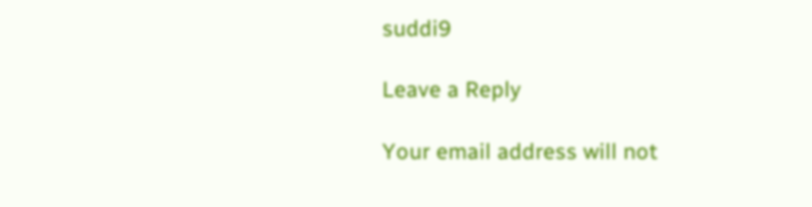suddi9

Leave a Reply

Your email address will not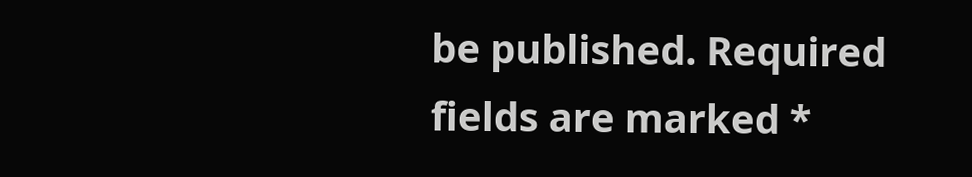be published. Required fields are marked *